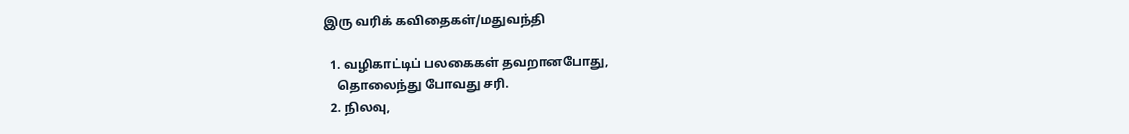இரு வரிக் கவிதைகள்/மதுவந்தி

  1. வழிகாட்டிப் பலகைகள் தவறானபோது,
    தொலைந்து போவது சரி.
  2. நிலவு,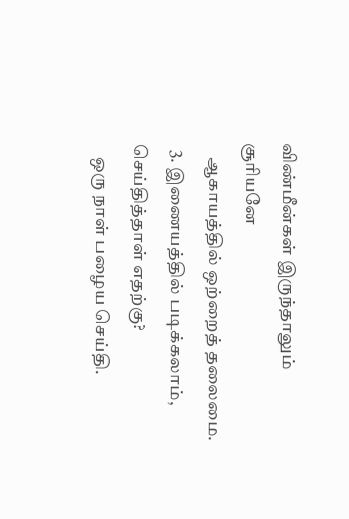விண்மீன்கள் இருந்தாலும் சூரியனே
    ஆகாயத்தில் ஒற்றைத் தலைமை.
  3. இணையத்தில் படிக்கலாம், செய்தித்தாள் எதற்கு?
    ஒரு நாள் பழைய செய்தி.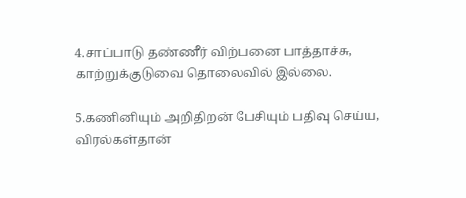4.சாப்பாடு தண்ணீர் விற்பனை பாத்தாச்சு,
காற்றுக்குடுவை தொலைவில் இல்லை.

5.கணினியும் அறிதிறன் பேசியும் பதிவு செய்ய,
விரல்கள்தான்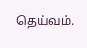தெய்வம்.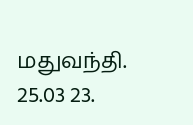மதுவந்தி. 25.03 23.